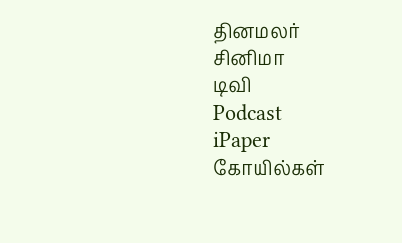தினமலர்
சினிமா
டிவி
Podcast
iPaper
கோயில்கள்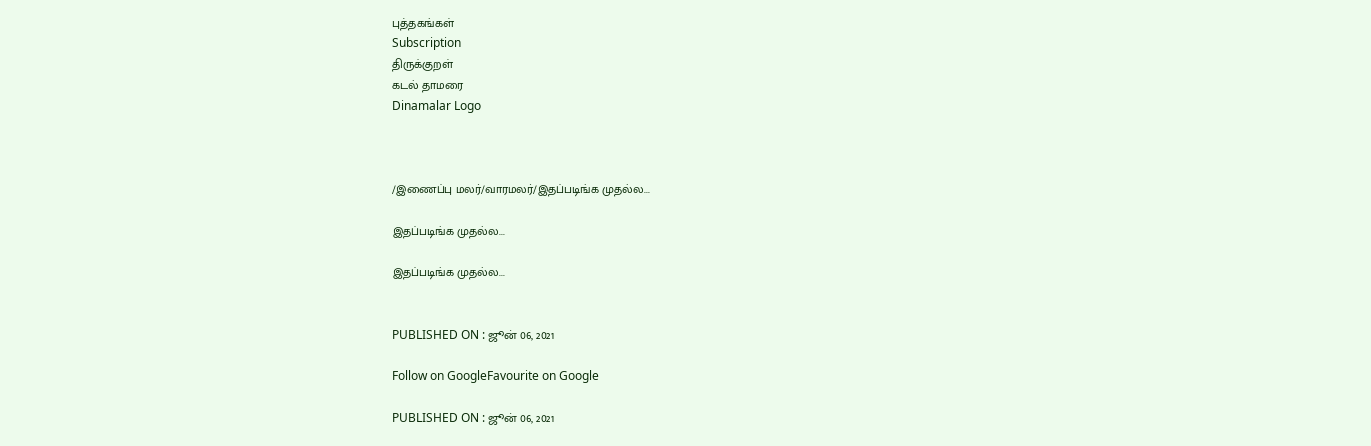புத்தகங்கள்
Subscription
திருக்குறள்
கடல் தாமரை
Dinamalar Logo



/இணைப்பு மலர்/வாரமலர்/இதப்படிங்க முதல்ல...

இதப்படிங்க முதல்ல...

இதப்படிங்க முதல்ல...


PUBLISHED ON : ஜூன் 06, 2021

Follow on GoogleFavourite on Google

PUBLISHED ON : ஜூன் 06, 2021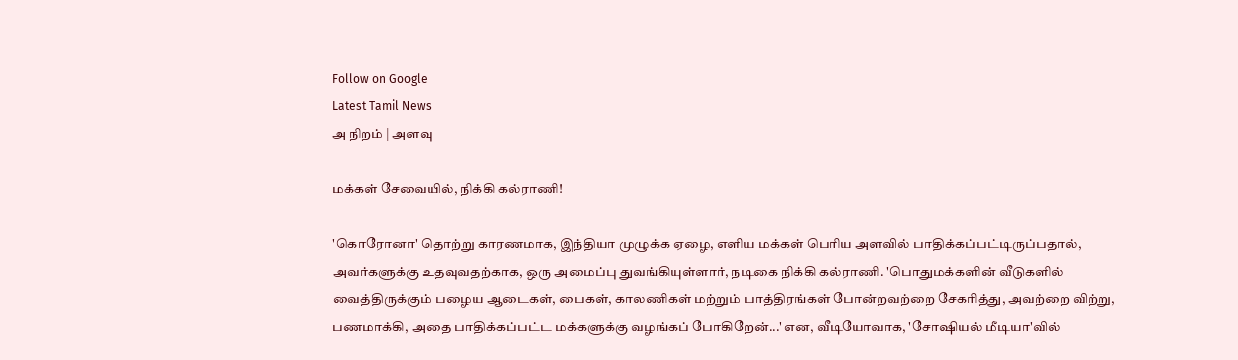Follow on Google
Latest Tamil News
அ நிறம் | அளவு

மக்கள் சேவையில், நிக்கி கல்ராணி!

'கொரோனா' தொற்று காரணமாக, இந்தியா முழுக்க ஏழை, எளிய மக்கள் பெரிய அளவில் பாதிக்கப்பட்டிருப்பதால், அவர்களுக்கு உதவுவதற்காக, ஒரு அமைப்பு துவங்கியுள்ளார், நடிகை நிக்கி கல்ராணி. 'பொதுமக்களின் வீடுகளில் வைத்திருக்கும் பழைய ஆடைகள், பைகள், காலணிகள் மற்றும் பாத்திரங்கள் போன்றவற்றை சேகரித்து, அவற்றை விற்று, பணமாக்கி, அதை பாதிக்கப்பட்ட மக்களுக்கு வழங்கப் போகிறேன்...' என, வீடியோவாக, 'சோஷியல் மீடியா'வில்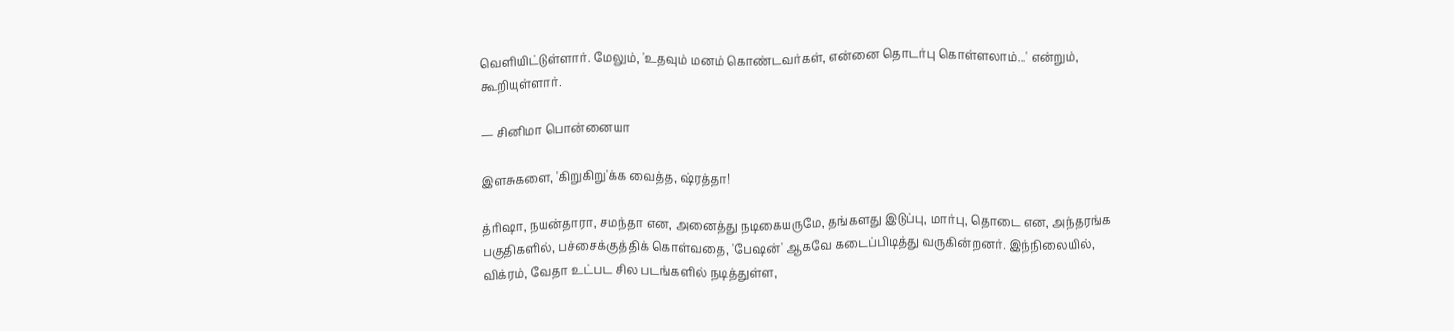வெளியிட்டுள்ளார். மேலும், 'உதவும் மனம் கொண்டவர்கள், என்னை தொடர்பு கொள்ளலாம்...' என்றும், கூறியுள்ளார்.

— சினிமா பொன்னையா

இளசுகளை, 'கிறுகிறு'க்க வைத்த, ஷ்ரத்தா!

த்ரிஷா, நயன்தாரா, சமந்தா என, அனைத்து நடிகையருமே, தங்களது இடுப்பு, மார்பு, தொடை என, அந்தரங்க பகுதிகளில், பச்சைக்குத்திக் கொள்வதை, 'பேஷன்' ஆகவே கடைப்பிடித்து வருகின்றனர். இந்நிலையில், விக்ரம், வேதா உட்பட சில படங்களில் நடித்துள்ள,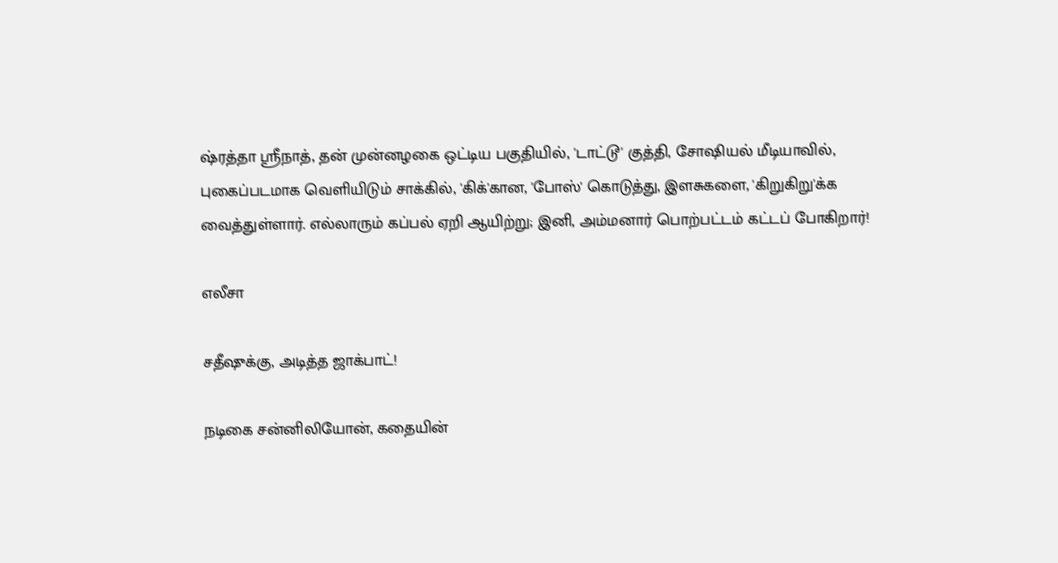ஷ்ரத்தா ஸ்ரீநாத், தன் முன்னழகை ஒட்டிய பகுதியில், 'டாட்டூ' குத்தி, சோஷியல் மீடியாவில், புகைப்படமாக வெளியிடும் சாக்கில், 'கிக்'கான, 'போஸ்' கொடுத்து, இளசுகளை, 'கிறுகிறு'க்க வைத்துள்ளார். எல்லாரும் கப்பல் ஏறி ஆயிற்று; இனி, அம்மனார் பொற்பட்டம் கட்டப் போகிறார்!

எலீசா

சதீஷுக்கு, அடித்த ஜாக்பாட்!

நடிகை சன்னிலியோன், கதையின்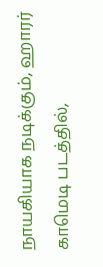நாயகியாக நடிக்கும், ஹாரர் காமெடி படத்தில்,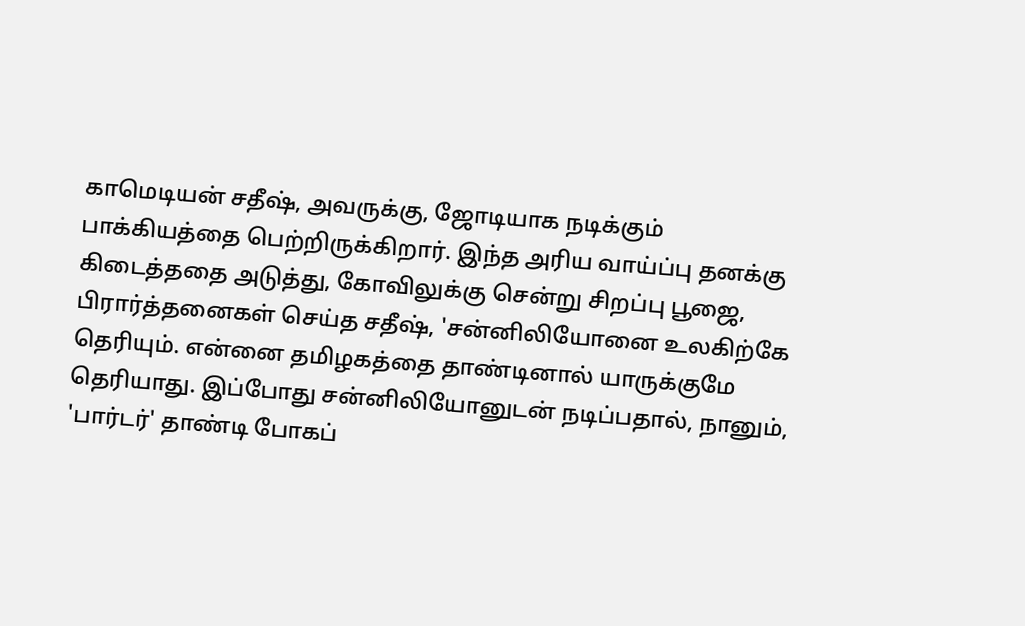காமெடியன் சதீஷ், அவருக்கு, ஜோடியாக நடிக்கும் பாக்கியத்தை பெற்றிருக்கிறார். இந்த அரிய வாய்ப்பு தனக்கு கிடைத்ததை அடுத்து, கோவிலுக்கு சென்று சிறப்பு பூஜை, பிரார்த்தனைகள் செய்த சதீஷ், 'சன்னிலியோனை உலகிற்கே தெரியும். என்னை தமிழகத்தை தாண்டினால் யாருக்குமே தெரியாது. இப்போது சன்னிலியோனுடன் நடிப்பதால், நானும், 'பார்டர்' தாண்டி போகப்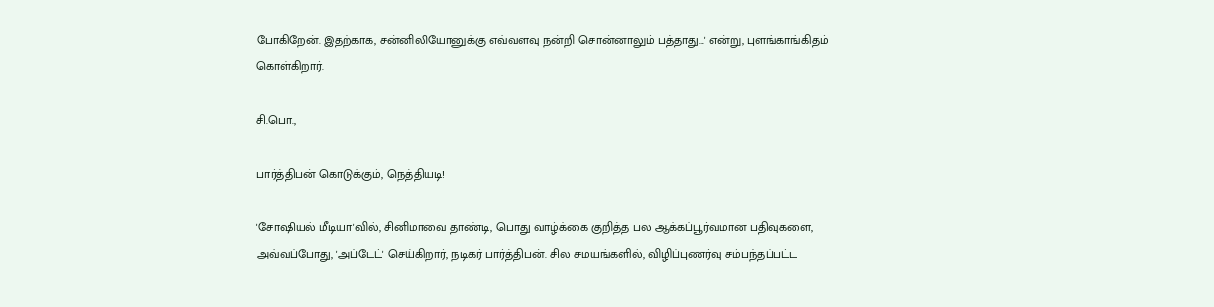போகிறேன். இதற்காக, சன்னிலியோனுக்கு எவ்வளவு நன்றி சொன்னாலும் பத்தாது...' என்று, புளங்காங்கிதம் கொள்கிறார்.

சி.பொ.,

பார்த்திபன் கொடுக்கும், நெத்தியடி!

'சோஷியல் மீடியா'வில், சினிமாவை தாண்டி, பொது வாழ்க்கை குறித்த பல ஆக்கப்பூர்வமான பதிவுகளை, அவ்வப்போது, 'அப்டேட்' செய்கிறார், நடிகர் பார்த்திபன். சில சமயங்களில், விழிப்புணர்வு சம்பந்தப்பட்ட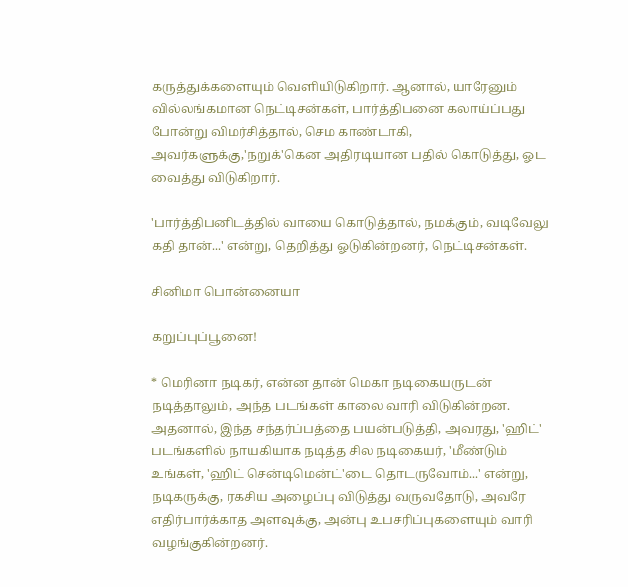கருத்துக்களையும் வெளியிடுகிறார். ஆனால், யாரேனும் வில்லங்கமான நெட்டிசன்கள், பார்த்திபனை கலாய்ப்பது போன்று விமர்சித்தால், செம காண்டாகி, அவர்களுக்கு,'நறுக்'கென அதிரடியான பதில் கொடுத்து, ஓட வைத்து விடுகிறார்.

'பார்த்திபனிடத்தில் வாயை கொடுத்தால், நமக்கும், வடிவேலு கதி தான்...' என்று, தெறித்து ஓடுகின்றனர், நெட்டிசன்கள்.

சினிமா பொன்னையா

கறுப்புப்பூனை!

* மெரினா நடிகர், என்ன தான் மெகா நடிகையருடன் நடித்தாலும், அந்த படங்கள் காலை வாரி விடுகின்றன. அதனால், இந்த சந்தர்ப்பத்தை பயன்படுத்தி, அவரது, 'ஹிட்' படங்களில் நாயகியாக நடித்த சில நடிகையர், 'மீண்டும் உங்கள், 'ஹிட் சென்டிமென்ட்'டை தொடருவோம்...' என்று, நடிகருக்கு, ரகசிய அழைப்பு விடுத்து வருவதோடு, அவரே எதிர்பார்க்காத அளவுக்கு, அன்பு உபசரிப்புகளையும் வாரி வழங்குகின்றனர்.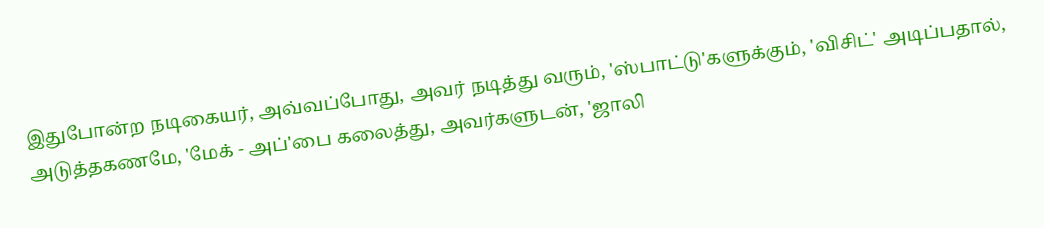இதுபோன்ற நடிகையர், அவ்வப்போது, அவர் நடித்து வரும், 'ஸ்பாட்டு'களுக்கும், 'விசிட்' அடிப்பதால், அடுத்தகணமே, 'மேக் - அப்'பை கலைத்து, அவர்களுடன், 'ஜாலி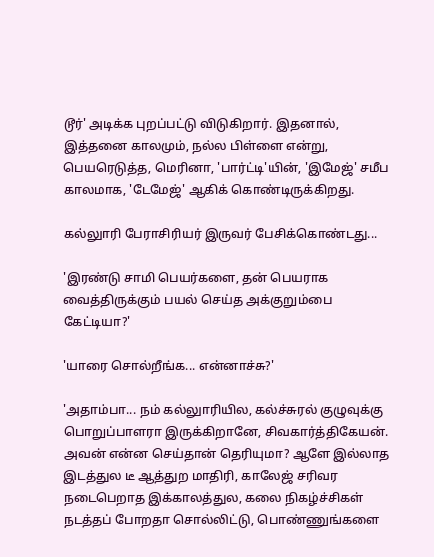டூர்' அடிக்க புறப்பட்டு விடுகிறார். இதனால், இத்தனை காலமும், நல்ல பிள்ளை என்று, பெயரெடுத்த, மெரினா, 'பார்ட்டி'யின், 'இமேஜ்' சமீப காலமாக, 'டேமேஜ்' ஆகிக் கொண்டிருக்கிறது.

கல்லுாரி பேராசிரியர் இருவர் பேசிக்கொண்டது...

'இரண்டு சாமி பெயர்களை, தன் பெயராக வைத்திருக்கும் பயல் செய்த அக்குறும்பை கேட்டியா?'

'யாரை சொல்றீங்க... என்னாச்சு?'

'அதாம்பா... நம் கல்லுாரியில, கல்ச்சுரல் குழுவுக்கு பொறுப்பாளரா இருக்கிறானே, சிவகார்த்திகேயன். அவன் என்ன செய்தான் தெரியுமா? ஆளே இல்லாத இடத்துல டீ ஆத்துற மாதிரி, காலேஜ் சரிவர நடைபெறாத இக்காலத்துல, கலை நிகழ்ச்சிகள் நடத்தப் போறதா சொல்லிட்டு, பொண்ணுங்களை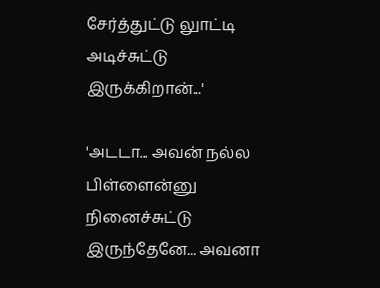சேர்த்துட்டு லுாட்டி அடிச்சுட்டு இருக்கிறான்...'

'அடடா... அவன் நல்ல பிள்ளைன்னு நினைச்சுட்டு இருந்தேனே... அவனா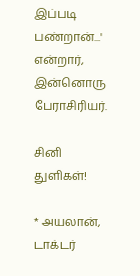இப்படி பண்றான்...' என்றார், இன்னொரு பேராசிரியர்.

சினி துளிகள்!

* அயலான், டாக்டர்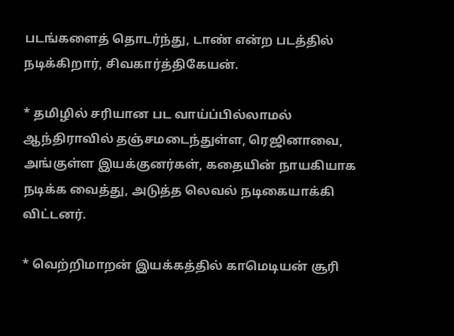படங்களைத் தொடர்ந்து, டாண் என்ற படத்தில் நடிக்கிறார், சிவகார்த்திகேயன்.

* தமிழில் சரியான பட வாய்ப்பில்லாமல் ஆந்திராவில் தஞ்சமடைந்துள்ள, ரெஜினாவை, அங்குள்ள இயக்குனர்கள், கதையின் நாயகியாக நடிக்க வைத்து, அடுத்த லெவல் நடிகையாக்கி விட்டனர்.

* வெற்றிமாறன் இயக்கத்தில் காமெடியன் சூரி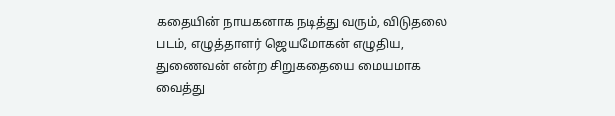கதையின் நாயகனாக நடித்து வரும், விடுதலை படம், எழுத்தாளர் ஜெயமோகன் எழுதிய, துணைவன் என்ற சிறுகதையை மையமாக வைத்து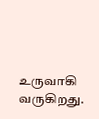உருவாகி வருகிறது.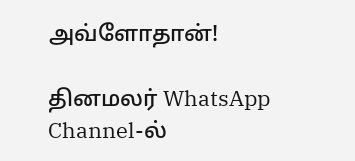அவ்ளோதான்!

தினமலர் WhatsApp Channel-ல்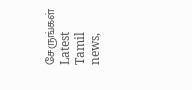சேருங்கள்
Latest Tamil news,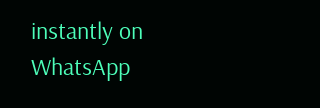instantly on WhatsApp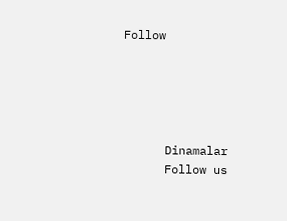Follow





      Dinamalar
      Follow us